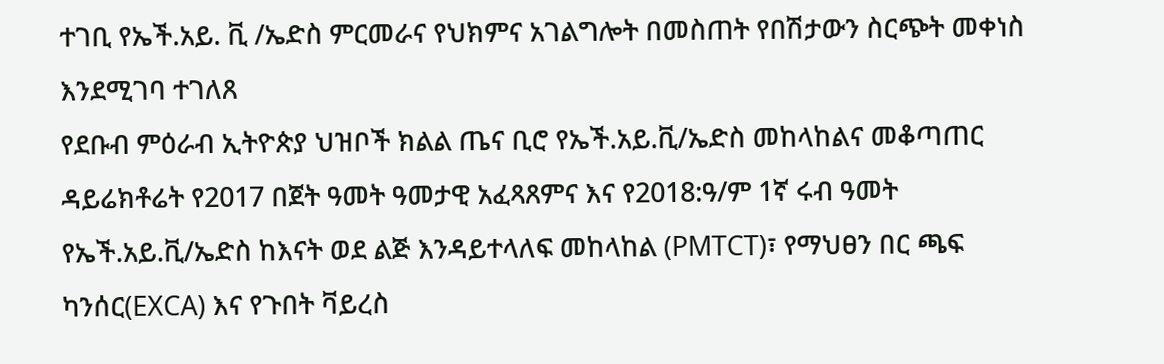ተገቢ የኤች.አይ. ቪ /ኤድስ ምርመራና የህክምና አገልግሎት በመስጠት የበሽታውን ስርጭት መቀነስ እንደሚገባ ተገለጸ
የደቡብ ምዕራብ ኢትዮጵያ ህዝቦች ክልል ጤና ቢሮ የኤች.አይ.ቪ/ኤድስ መከላከልና መቆጣጠር ዳይሬክቶሬት የ2017 በጀት ዓመት ዓመታዊ አፈጻጸምና እና የ2018:ዓ/ም 1ኛ ሩብ ዓመት የኤች.አይ.ቪ/ኤድስ ከእናት ወደ ልጅ እንዳይተላለፍ መከላከል (PMTCT)፣ የማህፀን በር ጫፍ ካንሰር(EXCA) እና የጉበት ቫይረስ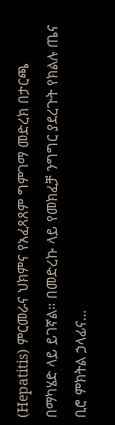(Hepatitis) ምርመራና ህክምና የአፈጻጸም ግምገማ መድረክ በታርጫ በማካሄድ ላይ ይገኛል። በመድረኩ ላይ የመክፈቻ ንግግር ያደረጉት የክልሉ ጤና ቢሮ ምክትል ኃላፊና…